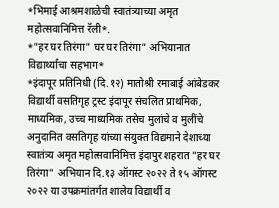*भिमाई आश्रमशाळेची स्वातंत्र्याच्या अमृत महोत्सवानिमित्त रॅली*.
*"हर घर तिरंगा" घर घर तिरंगा" अभियानात विद्यार्थ्यांचा सहभाग*
*इंदापूर प्रतिनिधी (दि.१२) मातोश्री रमाबाई आंबेडकर विद्यार्थी वसतिगृह ट्रस्ट इंदापूर संचलित प्राथमिक, माध्यमिक, उच्च माध्यमिक तसेच मुलांचे व मुलींचे अनुदानित वसतिगृह यांच्या संयुक्त विद्यमाने देशाच्या स्वातंत्र्य अमृत महोत्सवानिमित्त इंदापुर शहरात "हर घर तिरंगा" अभियान दि.१३ ऑगस्ट २०२२ ते १५ ऑगस्ट २०२२ या उपक्रमांतर्गत शालेय विद्यार्थी व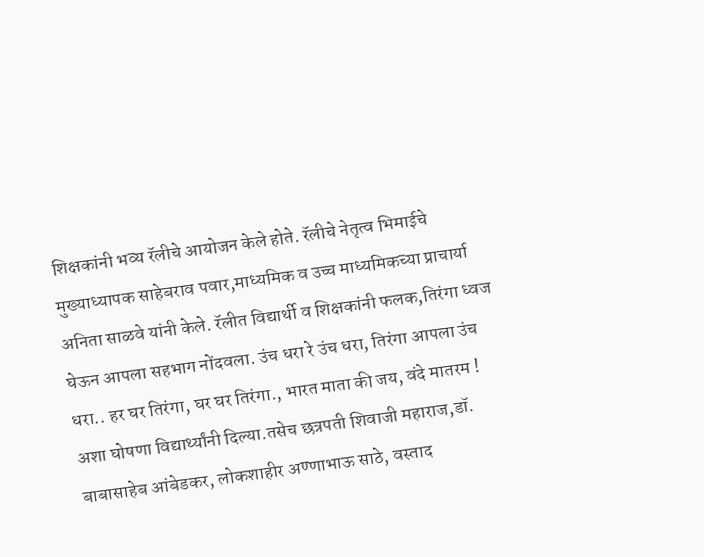शिक्षकांनी भव्य रॅलीचे आयोजन केले होते. रॅलीचे नेतृत्व भिमाईचे मुख्याध्यापक साहेबराव पवार,माध्यमिक व उच्च माध्यमिकच्या प्राचार्या अनिता साळवे यांनी केले. रॅलीत विद्यार्थी व शिक्षकांनी फलक,तिरंगा ध्वज घेऊन आपला सहभाग नोंदवला. उंच धरा रे उंच धरा, तिरंगा आपला उंच धरा.. हर घर तिरंगा, घर घर तिरंगा., भारत माता की जय, वंदे मातरम ! अशा घोषणा विद्यार्थ्यांनी दिल्या.तसेच छत्रपती शिवाजी महाराज,डॉ. बाबासाहेब आंबेडकर, लोकशाहीर अण्णाभाऊ साठे, वस्ताद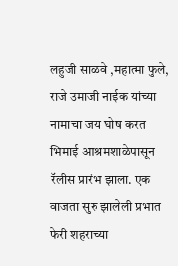लहुजी साळवे ,महात्मा फुले, राजे उमाजी नाईक यांच्या नामाचा जय घोष करत भिमाई आश्रमशाळेपासून रॅलीस प्रारंभ झाला. एक वाजता सुरु झालेली प्रभात फेरी शहराच्या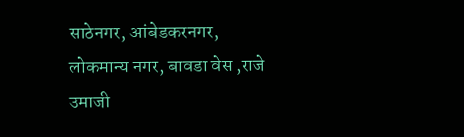साठेनगर, आंबेडकरनगर, लोकमान्य नगर, बावडा वेस ,राजे उमाजी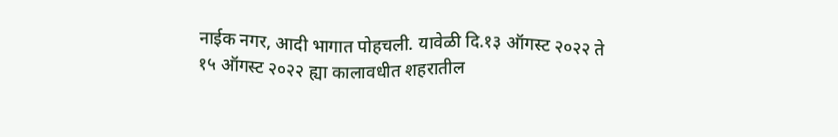नाईक नगर, आदी भागात पोहचली. यावेळी दि.१३ ऑगस्ट २०२२ ते १५ ऑगस्ट २०२२ ह्या कालावधीत शहरातील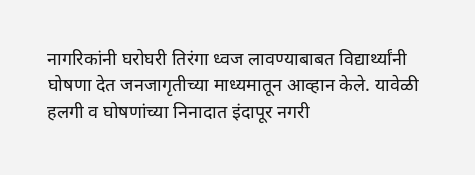नागरिकांनी घरोघरी तिरंगा ध्वज लावण्याबाबत विद्यार्थ्यांनी घोषणा देत जनजागृतीच्या माध्यमातून आव्हान केले. यावेळी हलगी व घोषणांच्या निनादात इंदापूर नगरी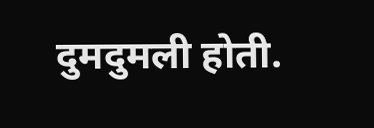दुमदुमली होती.